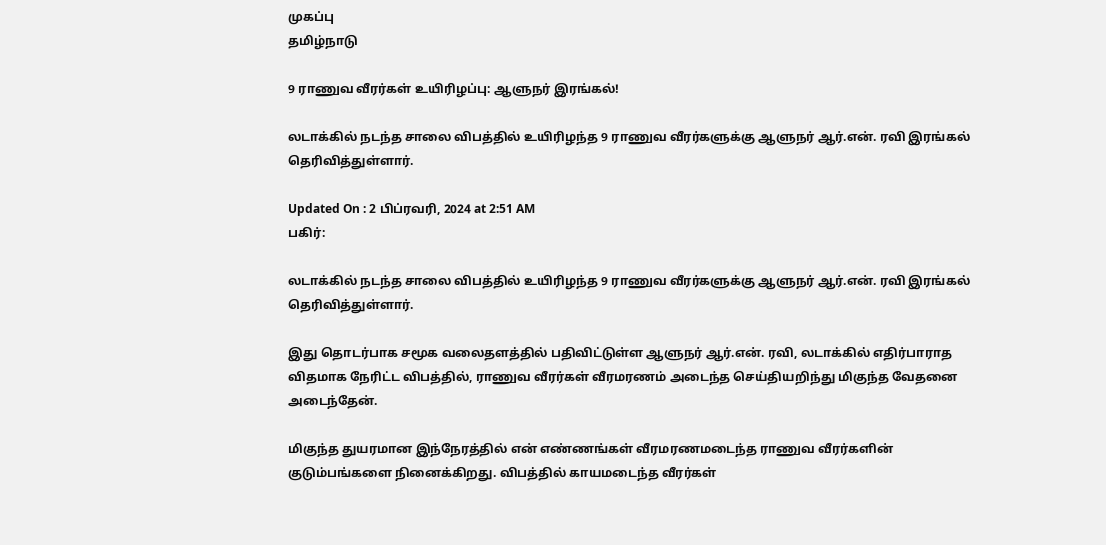முகப்பு
தமிழ்நாடு

9 ராணுவ வீரர்கள் உயிரிழப்பு: ஆளுநர் இரங்கல்!

லடாக்கில் நடந்த சாலை விபத்தில் உயிரிழந்த 9 ராணுவ வீரர்களுக்கு ஆளுநர் ஆர்.என். ரவி இரங்கல் தெரிவித்துள்ளார்.

Updated On : 2 பிப்ரவரி, 2024 at 2:51 AM
பகிர்:

லடாக்கில் நடந்த சாலை விபத்தில் உயிரிழந்த 9 ராணுவ வீரர்களுக்கு ஆளுநர் ஆர்.என். ரவி இரங்கல் தெரிவித்துள்ளார்.

இது தொடர்பாக சமூக வலைதளத்தில் பதிவிட்டுள்ள ஆளுநர் ஆர்.என். ரவி, லடாக்கில் எதிர்பாராத விதமாக நேரிட்ட விபத்தில், ராணுவ வீரர்கள் வீரமரணம் அடைந்த செய்தியறிந்து மிகுந்த வேதனை அடைந்தேன்.

மிகுந்த துயரமான இந்நேரத்தில் என் எண்ணங்கள் வீரமரணமடைந்த ராணுவ வீரர்களின் குடும்பங்களை நினைக்கிறது. விபத்தில் காயமடைந்த வீரர்கள்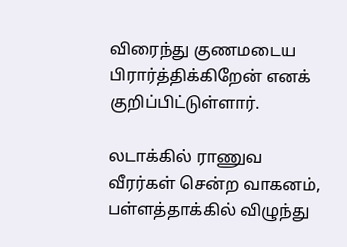விரைந்து குணமடைய பிரார்த்திக்கிறேன் எனக் குறிப்பிட்டுள்ளார்.

லடாக்கில் ராணுவ வீரர்கள் சென்ற வாகனம், பள்ளத்தாக்கில் விழுந்து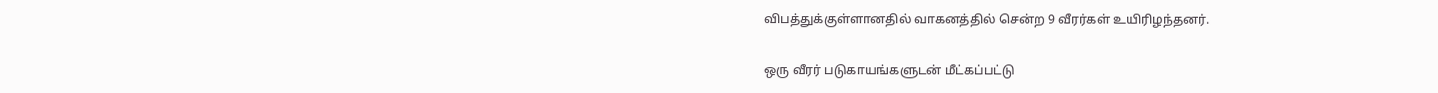விபத்துக்குள்ளானதில் வாகனத்தில் சென்ற 9 வீரர்கள் உயிரிழந்தனர்.

ஒரு வீரர் படுகாயங்களுடன் மீட்கப்பட்டு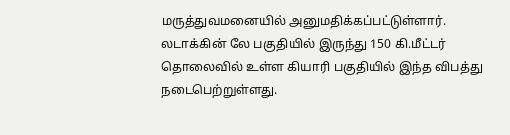மருத்துவமனையில் அனுமதிக்கப்பட்டுள்ளார். லடாக்கின் லே பகுதியில் இருந்து 150 கி.மீட்டர் தொலைவில் உள்ள கியாரி பகுதியில் இந்த விபத்து நடைபெற்றுள்ளது.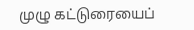முழு கட்டுரையைப்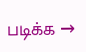படிக்க →